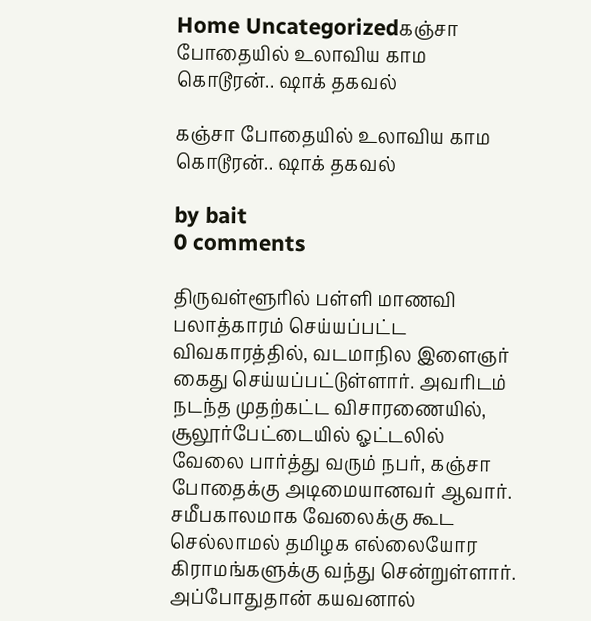Home Uncategorizedகஞ்சா போதையில் உலாவிய காம கொடூரன்.. ஷாக் தகவல்

கஞ்சா போதையில் உலாவிய காம கொடூரன்.. ஷாக் தகவல்

by bait
0 comments

திருவள்ளூரில் பள்ளி மாணவி பலாத்காரம் செய்யப்பட்ட விவகாரத்தில், வடமாநில இளைஞர் கைது செய்யப்பட்டுள்ளார். அவரிடம் நடந்த முதற்கட்ட விசாரணையில், சூலூர்பேட்டையில் ஓட்டலில் வேலை பார்த்து வரும் நபர், கஞ்சா போதைக்கு அடிமையானவர் ஆவார். சமீபகாலமாக வேலைக்கு கூட செல்லாமல் தமிழக எல்லையோர கிராமங்களுக்கு வந்து சென்றுள்ளார். அப்போதுதான் கயவனால்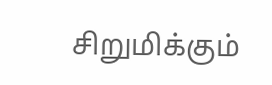சிறுமிக்கும்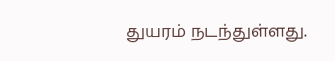துயரம் நடந்துள்ளது.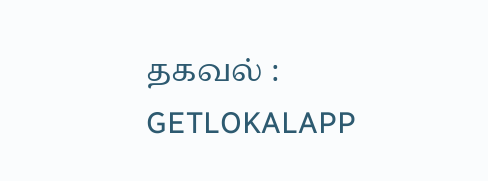தகவல் : GETLOKALAPP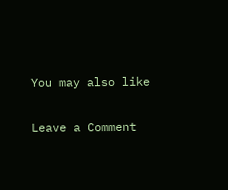You may also like

Leave a Comment